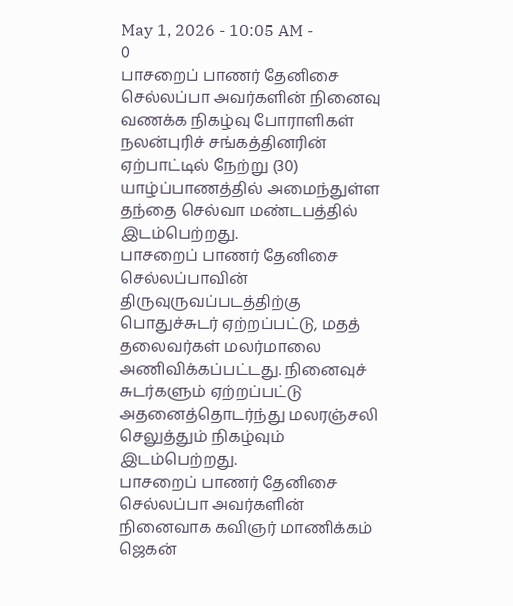May 1, 2026 - 10:05 AM -
0
பாசறைப் பாணர் தேனிசை செல்லப்பா அவர்களின் நினைவு வணக்க நிகழ்வு போராளிகள் நலன்புரிச் சங்கத்தினரின் ஏற்பாட்டில் நேற்று (30) யாழ்ப்பாணத்தில் அமைந்துள்ள தந்தை செல்வா மண்டபத்தில் இடம்பெற்றது.
பாசறைப் பாணர் தேனிசை செல்லப்பாவின் திருவுருவப்படத்திற்கு பொதுச்சுடர் ஏற்றப்பட்டு, மதத் தலைவர்கள் மலர்மாலை அணிவிக்கப்பட்டது. நினைவுச் சுடர்களும் ஏற்றப்பட்டு அதனைத்தொடர்ந்து மலரஞ்சலி செலுத்தும் நிகழ்வும் இடம்பெற்றது.
பாசறைப் பாணர் தேனிசை செல்லப்பா அவர்களின் நினைவாக கவிஞர் மாணிக்கம் ஜெகன்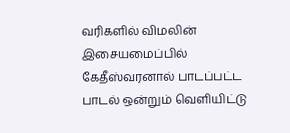வரிகளில் விமலின் இசையமைப்பில் கேதீஸ்வரனால் பாடப்பட்ட பாடல் ஒன்றும் வெளியிட்டு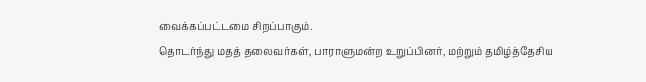வைக்கப்பட்டமை சிறப்பாகும்.
தொடர்ந்து மதத் தலைவர்கள், பாராளுமன்ற உறுப்பினர், மற்றும் தமிழ்த்தேசிய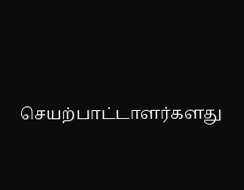செயற்பாட்டாளர்களது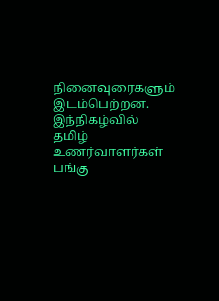நினைவுரைகளும் இடம்பெற்றன.
இந்நிகழ்வில் தமிழ் உணர்வாளர்கள் பங்கு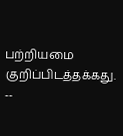பற்றியமை குறிப்பிடத்தக்கது.
--